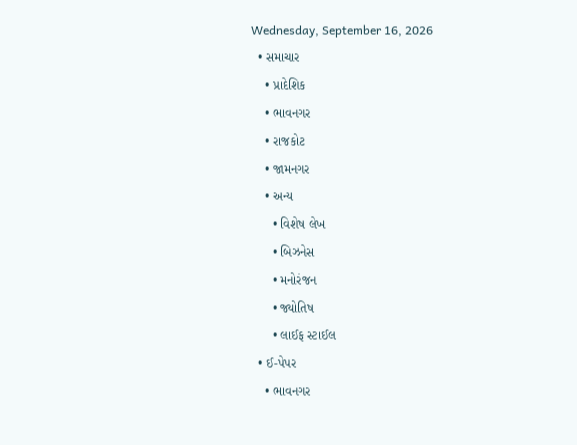Wednesday, September 16, 2026
  • સમાચાર
    • પ્રાદેશિક
    • ભાવનગર
    • રાજકોટ
    • જામનગર
    • અન્ય
      • વિશેષ લેખ
      • બિઝનેસ
      • મનોરંજન
      • જ્યોતિષ
      • લાઈફ સ્ટાઈલ
  • ઈ-પેપર
    • ભાવનગર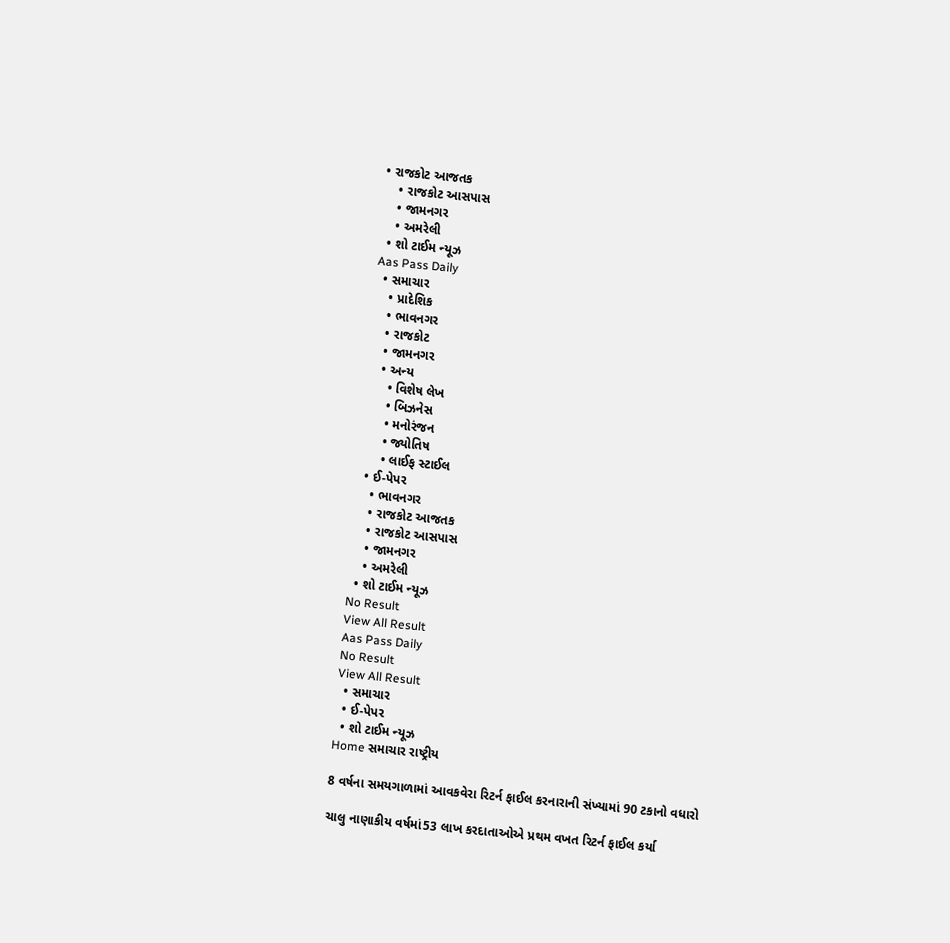• રાજકોટ આજતક
    • રાજકોટ આસપાસ
    • જામનગર
    • અમરેલી
  • શો ટાઈમ ન્યૂઝ
Aas Pass Daily
  • સમાચાર
    • પ્રાદેશિક
    • ભાવનગર
    • રાજકોટ
    • જામનગર
    • અન્ય
      • વિશેષ લેખ
      • બિઝનેસ
      • મનોરંજન
      • જ્યોતિષ
      • લાઈફ સ્ટાઈલ
  • ઈ-પેપર
    • ભાવનગર
    • રાજકોટ આજતક
    • રાજકોટ આસપાસ
    • જામનગર
    • અમરેલી
  • શો ટાઈમ ન્યૂઝ
No Result
View All Result
Aas Pass Daily
No Result
View All Result
  • સમાચાર
  • ઈ-પેપર
  • શો ટાઈમ ન્યૂઝ
Home સમાચાર રાષ્ટ્રીય

8 વર્ષના સમયગાળામાં આવકવેરા રિટર્ન ફાઈલ કરનારાની સંખ્યામાં 90 ટકાનો વધારો

ચાલુ નાણાકીય વર્ષમાં53 લાખ કરદાતાઓએ પ્રથમ વખત રિટર્ન ફાઈલ કર્યા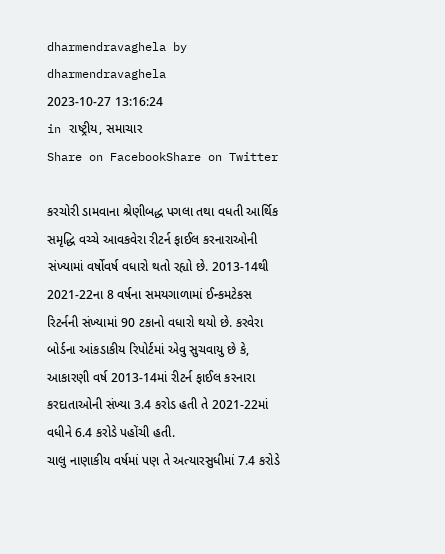dharmendravaghela by dharmendravaghela
2023-10-27 13:16:24
in રાષ્ટ્રીય, સમાચાર
Share on FacebookShare on Twitter

કરચોરી ડામવાના શ્રેણીબદ્ધ પગલા તથા વધતી આર્થિક સમૃદ્ધિ વચ્ચે આવકવેરા રીટર્ન ફાઈલ કરનારાઓની સંખ્યામાં વર્ષોવર્ષ વધારો થતો રહ્યો છે. 2013-14થી 2021-22ના 8 વર્ષના સમયગાળામાં ઈન્કમટેકસ રિટર્નની સંખ્યામાં 90 ટકાનો વધારો થયો છે. કરવેરા બોર્ડના આંકડાકીય રિપોર્ટમાં એવુ સુચવાયુ છે કે, આકારણી વર્ષ 2013-14માં રીટર્ન ફાઈલ કરનારા કરદાતાઓની સંખ્યા 3.4 કરોડ હતી તે 2021-22માં વધીને 6.4 કરોડે પહોંચી હતી.
ચાલુ નાણાકીય વર્ષમાં પણ તે અત્યારસુધીમાં 7.4 કરોડે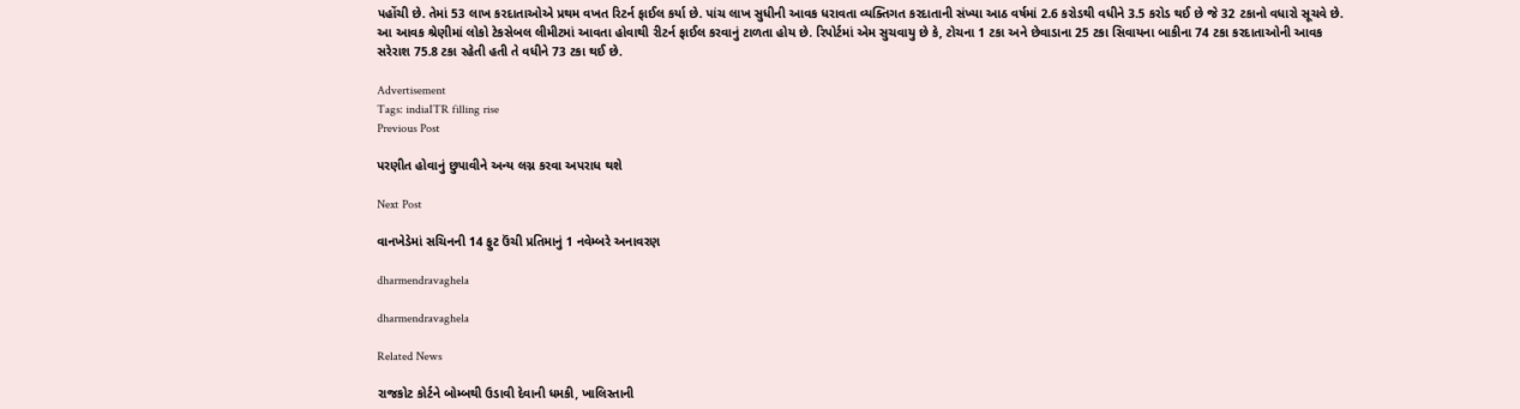પહોંચી છે. તેમાં 53 લાખ કરદાતાઓએ પ્રથમ વખત રિટર્ન ફાઈલ કર્યા છે. પાંચ લાખ સુધીની આવક ધરાવતા વ્યક્તિગત કરદાતાની સંખ્યા આઠ વર્ષમાં 2.6 કરોડથી વધીને 3.5 કરોડ થઈ છે જે 32 ટકાનો વધારો સૂચવે છે. આ આવક શ્રેણીમાં લોકો ટેકસેબલ લીમીટમાં આવતા હોવાથી રીટર્ન ફાઈલ કરવાનું ટાળતા હોય છે. રિપોર્ટમાં એમ સુચવાયુ છે કે, ટોચના 1 ટકા અને છેવાડાના 25 ટકા સિવાયના બાકીના 74 ટકા કરદાતાઓની આવક સરેરાશ 75.8 ટકા રહેતી હતી તે વધીને 73 ટકા થઈ છે.

Advertisement
Tags: indiaITR filling rise
Previous Post

પરણીત હોવાનું છુપાવીને અન્ય લગ્ન કરવા અપરાધ થશે

Next Post

વાનખેડેમાં સચિનની 14 ફુટ ઉંચી પ્રતિમાનું 1 નવેમ્બરે અનાવરણ

dharmendravaghela

dharmendravaghela

Related News

રાજકોટ કોર્ટને બોમ્બથી ઉડાવી દેવાની ધમકી, ખાલિસ્તાની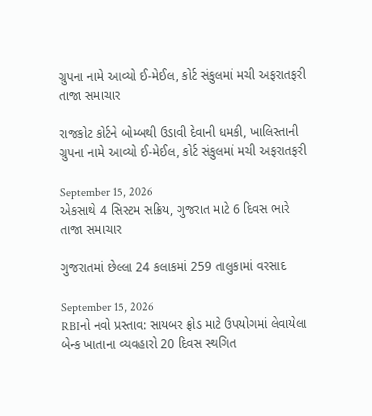ગ્રુપના નામે આવ્યો ઈ-મેઈલ, કોર્ટ સંકુલમાં મચી અફરાતફરી
તાજા સમાચાર

રાજકોટ કોર્ટને બોમ્બથી ઉડાવી દેવાની ધમકી, ખાલિસ્તાની ગ્રુપના નામે આવ્યો ઈ-મેઈલ, કોર્ટ સંકુલમાં મચી અફરાતફરી

September 15, 2026
એકસાથે 4 સિસ્ટમ સક્રિય, ગુજરાત માટે 6 દિવસ ભારે
તાજા સમાચાર

ગુજરાતમાં છેલ્લા 24 કલાકમાં 259 તાલુકામાં વરસાદ

September 15, 2026
RBIનો નવો પ્રસ્તાવ: સાયબર ફ્રોડ માટે ઉપયોગમાં લેવાયેલા બેન્ક ખાતાના વ્યવહારો 20 દિવસ સ્થગિત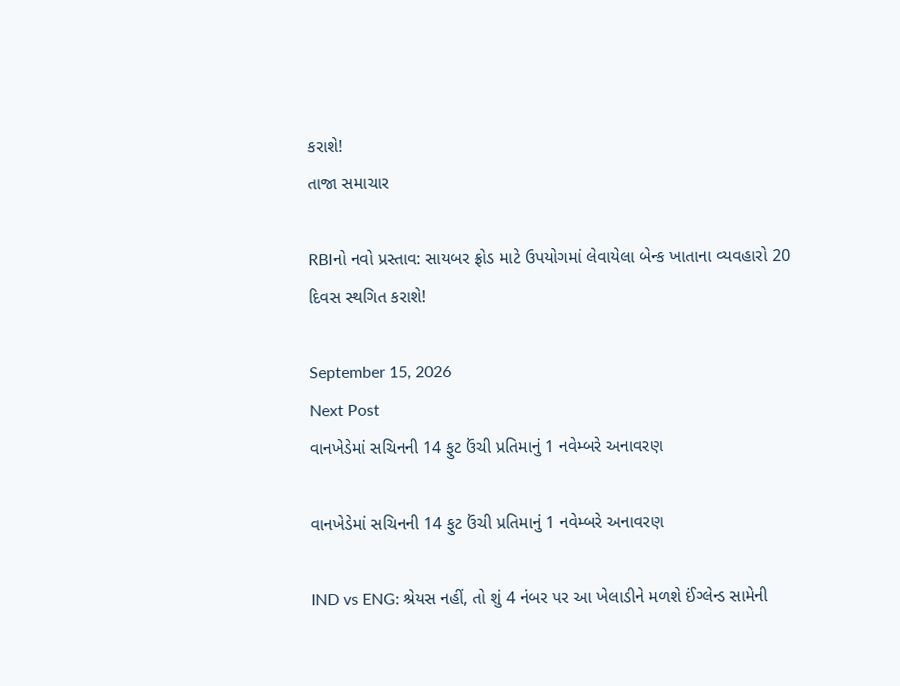કરાશે!
તાજા સમાચાર

RBIનો નવો પ્રસ્તાવ: સાયબર ફ્રોડ માટે ઉપયોગમાં લેવાયેલા બેન્ક ખાતાના વ્યવહારો 20 દિવસ સ્થગિત કરાશે!

September 15, 2026
Next Post
વાનખેડેમાં સચિનની 14 ફુટ ઉંચી પ્રતિમાનું 1 નવેમ્બરે અનાવરણ

વાનખેડેમાં સચિનની 14 ફુટ ઉંચી પ્રતિમાનું 1 નવેમ્બરે અનાવરણ

IND vs ENG: શ્રેયસ નહીં, તો શું 4 નંબર પર આ ખેલાડીને મળશે ઈંગ્લેન્ડ સામેની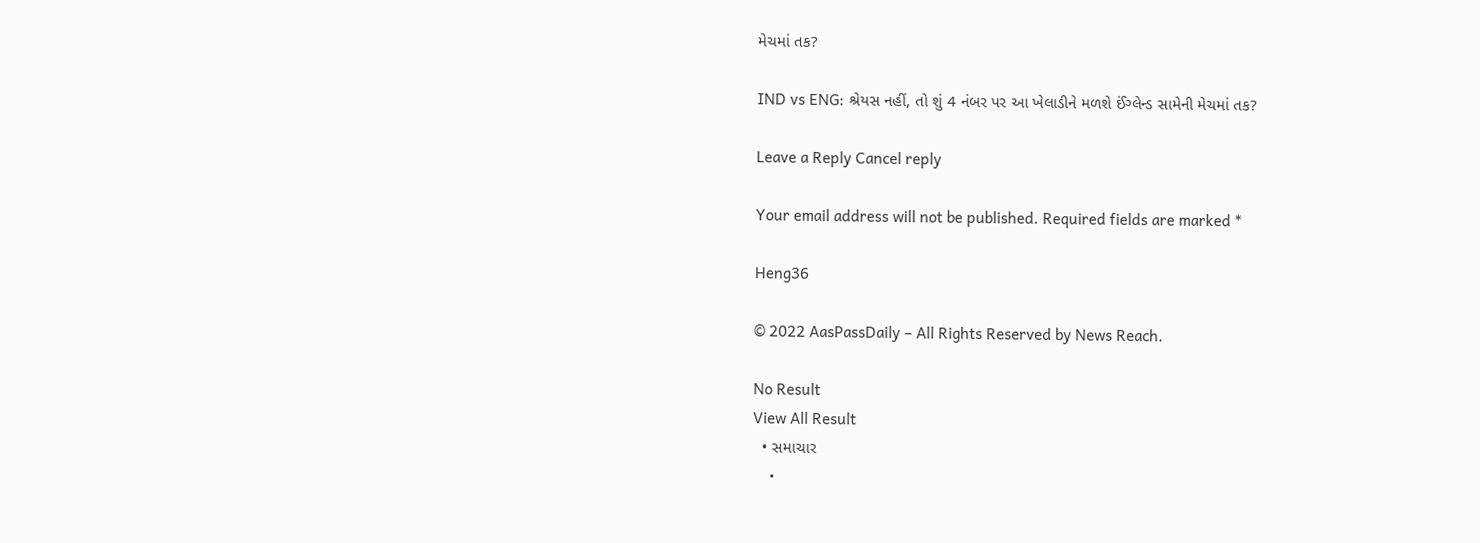મેચમાં તક?

IND vs ENG: શ્રેયસ નહીં, તો શું 4 નંબર પર આ ખેલાડીને મળશે ઈંગ્લેન્ડ સામેની મેચમાં તક?

Leave a Reply Cancel reply

Your email address will not be published. Required fields are marked *

Heng36

© 2022 AasPassDaily – All Rights Reserved by News Reach.

No Result
View All Result
  • સમાચાર
    •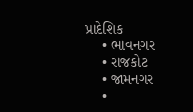પ્રાદેશિક
    • ભાવનગર
    • રાજકોટ
    • જામનગર
    •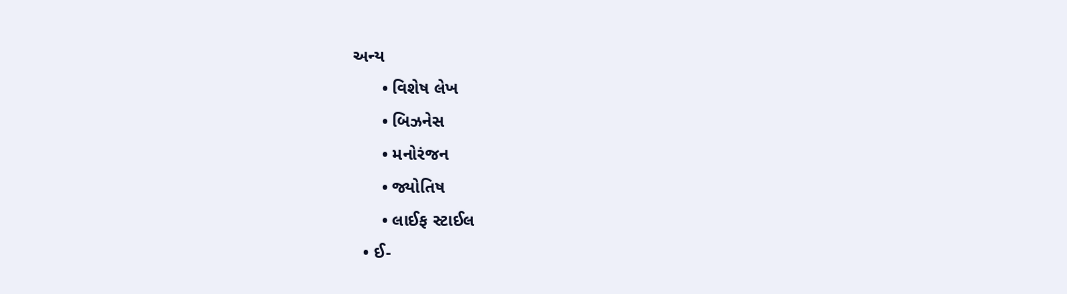અન્ય
      • વિશેષ લેખ
      • બિઝનેસ
      • મનોરંજન
      • જ્યોતિષ
      • લાઈફ સ્ટાઈલ
  • ઈ-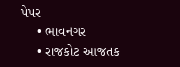પેપર
    • ભાવનગર
    • રાજકોટ આજતક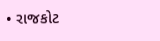• રાજકોટ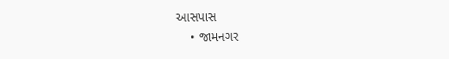આસપાસ
    • જામનગર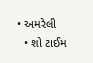• અમરેલી
  • શો ટાઈમ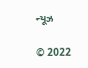ન્યૂઝ

© 2022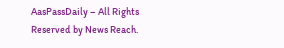AasPassDaily – All Rights Reserved by News Reach.